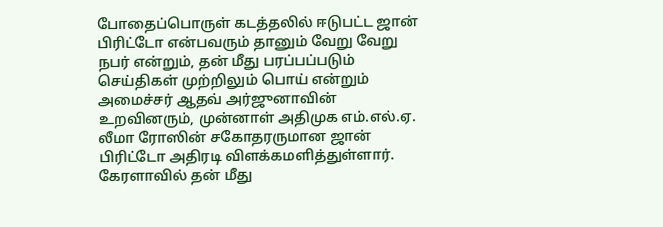போதைப்பொருள் கடத்தலில் ஈடுபட்ட ஜான் பிரிட்டோ என்பவரும் தானும் வேறு வேறு நபர் என்றும், தன் மீது பரப்பப்படும் செய்திகள் முற்றிலும் பொய் என்றும் அமைச்சர் ஆதவ் அர்ஜுனாவின் உறவினரும், முன்னாள் அதிமுக எம்.எல்.ஏ. லீமா ரோஸின் சகோதரருமான ஜான் பிரிட்டோ அதிரடி விளக்கமளித்துள்ளார். கேரளாவில் தன் மீது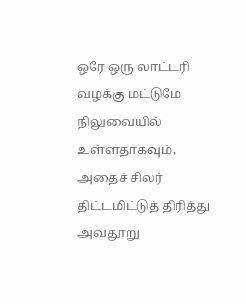ஒரே ஒரு லாட்டரி வழக்கு மட்டுமே நிலுவையில் உள்ளதாகவும், அதைச் சிலர் திட்டமிட்டுத் திரித்து அவதூறு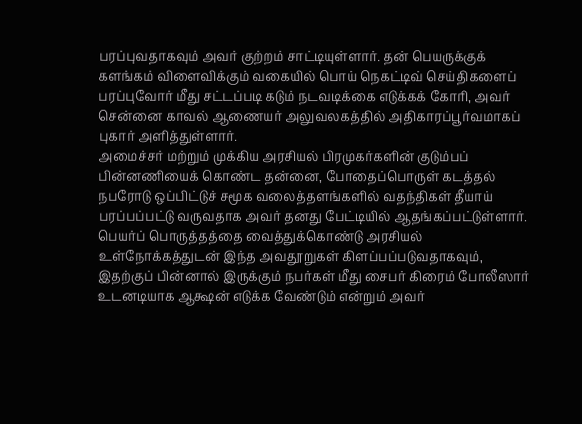பரப்புவதாகவும் அவர் குற்றம் சாட்டியுள்ளார். தன் பெயருக்குக் களங்கம் விளைவிக்கும் வகையில் பொய் நெகட்டிவ் செய்திகளைப் பரப்புவோர் மீது சட்டப்படி கடும் நடவடிக்கை எடுக்கக் கோரி, அவர் சென்னை காவல் ஆணையர் அலுவலகத்தில் அதிகாரப்பூர்வமாகப் புகார் அளித்துள்ளார்.
அமைச்சர் மற்றும் முக்கிய அரசியல் பிரமுகர்களின் குடும்பப் பின்னணியைக் கொண்ட தன்னை, போதைப்பொருள் கடத்தல் நபரோடு ஒப்பிட்டுச் சமூக வலைத்தளங்களில் வதந்திகள் தீயாய் பரப்பப்பட்டு வருவதாக அவர் தனது பேட்டியில் ஆதங்கப்பட்டுள்ளார். பெயர்ப் பொருத்தத்தை வைத்துக்கொண்டு அரசியல் உள்நோக்கத்துடன் இந்த அவதூறுகள் கிளப்பப்படுவதாகவும், இதற்குப் பின்னால் இருக்கும் நபர்கள் மீது சைபர் கிரைம் போலீஸார் உடனடியாக ஆக்ஷன் எடுக்க வேண்டும் என்றும் அவர்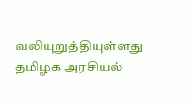வலியுறுத்தியுள்ளது தமிழக அரசியல்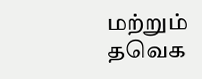மற்றும் தவெக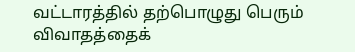வட்டாரத்தில் தற்பொழுது பெரும் விவாதத்தைக்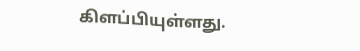கிளப்பியுள்ளது.